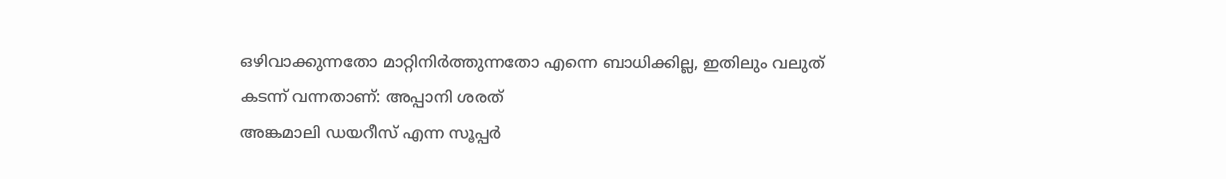ഒഴിവാക്കുന്നതോ മാറ്റിനിർത്തുന്നതോ എന്നെ ബാധിക്കില്ല, ഇതിലും വലുത് കടന്ന് വന്നതാണ്: അപ്പാനി ശരത്
അങ്കമാലി ഡയറീസ് എന്ന സൂപ്പർ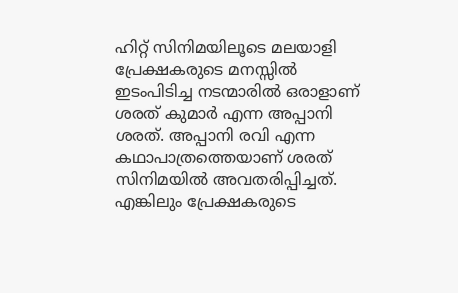ഹിറ്റ് സിനിമയിലൂടെ മലയാളി പ്രേക്ഷകരുടെ മനസ്സിൽ ഇടംപിടിച്ച നടന്മാരിൽ ഒരാളാണ് ശരത് കുമാർ എന്ന അപ്പാനി ശരത്. അപ്പാനി രവി എന്ന കഥാപാത്രത്തെയാണ് ശരത് സിനിമയിൽ അവതരിപ്പിച്ചത്. എങ്കിലും പ്രേക്ഷകരുടെ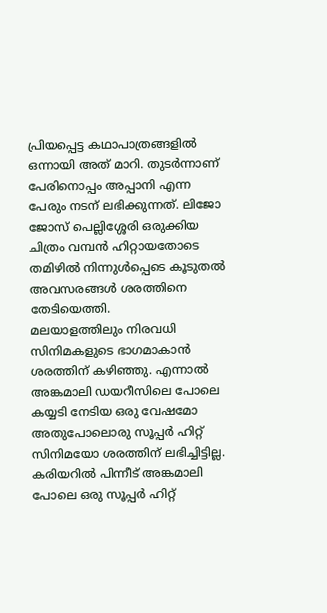പ്രിയപ്പെട്ട കഥാപാത്രങ്ങളിൽ ഒന്നായി അത് മാറി. തുടർന്നാണ് പേരിനൊപ്പം അപ്പാനി എന്ന പേരും നടന് ലഭിക്കുന്നത്. ലിജോ ജോസ് പെല്ലിശ്ശേരി ഒരുക്കിയ ചിത്രം വമ്പൻ ഹിറ്റായതോടെ തമിഴിൽ നിന്നുൾപ്പെടെ കൂടുതൽ അവസരങ്ങൾ ശരത്തിനെ തേടിയെത്തി.
മലയാളത്തിലും നിരവധി സിനിമകളുടെ ഭാഗമാകാൻ ശരത്തിന് കഴിഞ്ഞു. എന്നാൽ അങ്കമാലി ഡയറീസിലെ പോലെ കയ്യടി നേടിയ ഒരു വേഷമോ അതുപോലൊരു സൂപ്പർ ഹിറ്റ് സിനിമയോ ശരത്തിന് ലഭിച്ചിട്ടില്ല. കരിയറിൽ പിന്നീട് അങ്കമാലി പോലെ ഒരു സൂപ്പർ ഹിറ്റ്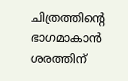ചിത്രത്തിന്റെ ഭാഗമാകാൻ ശരത്തിന്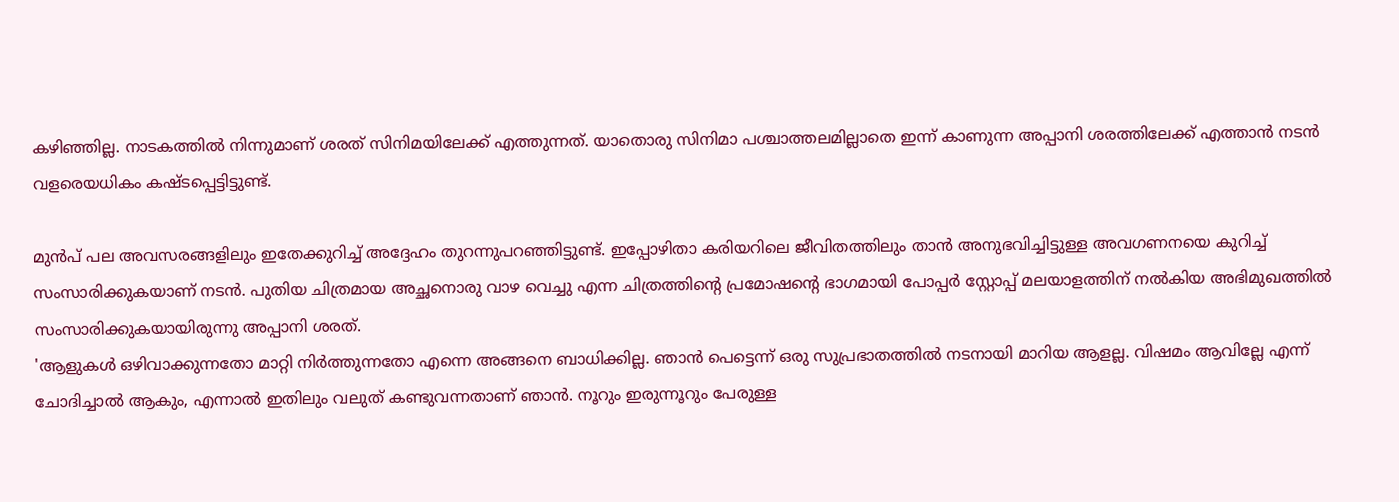കഴിഞ്ഞില്ല. നാടകത്തിൽ നിന്നുമാണ് ശരത് സിനിമയിലേക്ക് എത്തുന്നത്. യാതൊരു സിനിമാ പശ്ചാത്തലമില്ലാതെ ഇന്ന് കാണുന്ന അപ്പാനി ശരത്തിലേക്ക് എത്താൻ നടൻ വളരെയധികം കഷ്ടപ്പെട്ടിട്ടുണ്ട്.

മുൻപ് പല അവസരങ്ങളിലും ഇതേക്കുറിച്ച് അദ്ദേഹം തുറന്നുപറഞ്ഞിട്ടുണ്ട്. ഇപ്പോഴിതാ കരിയറിലെ ജീവിതത്തിലും താൻ അനുഭവിച്ചിട്ടുള്ള അവഗണനയെ കുറിച്ച് സംസാരിക്കുകയാണ് നടൻ. പുതിയ ചിത്രമായ അച്ഛനൊരു വാഴ വെച്ചു എന്ന ചിത്രത്തിന്റെ പ്രമോഷന്റെ ഭാഗമായി പോപ്പർ സ്റ്റോപ്പ് മലയാളത്തിന് നൽകിയ അഭിമുഖത്തിൽ സംസാരിക്കുകയായിരുന്നു അപ്പാനി ശരത്.
'ആളുകൾ ഒഴിവാക്കുന്നതോ മാറ്റി നിർത്തുന്നതോ എന്നെ അങ്ങനെ ബാധിക്കില്ല. ഞാൻ പെട്ടെന്ന് ഒരു സുപ്രഭാതത്തിൽ നടനായി മാറിയ ആളല്ല. വിഷമം ആവില്ലേ എന്ന് ചോദിച്ചാൽ ആകും, എന്നാൽ ഇതിലും വലുത് കണ്ടുവന്നതാണ് ഞാൻ. നൂറും ഇരുന്നൂറും പേരുള്ള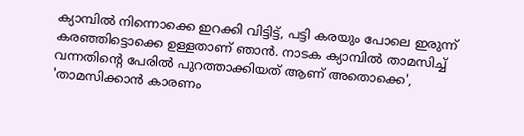ക്യാമ്പിൽ നിന്നൊക്കെ ഇറക്കി വിട്ടിട്ട്, പട്ടി കരയും പോലെ ഇരുന്ന് കരഞ്ഞിട്ടൊക്കെ ഉള്ളതാണ് ഞാൻ. നാടക ക്യാമ്പിൽ താമസിച്ച് വന്നതിന്റെ പേരിൽ പുറത്താക്കിയത് ആണ് അതൊക്കെ',
'താമസിക്കാൻ കാരണം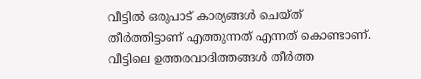വീട്ടിൽ ഒരുപാട് കാര്യങ്ങൾ ചെയ്ത് തീർത്തിട്ടാണ് എത്തുന്നത് എന്നത് കൊണ്ടാണ്. വീട്ടിലെ ഉത്തരവാദിത്തങ്ങൾ തീർത്ത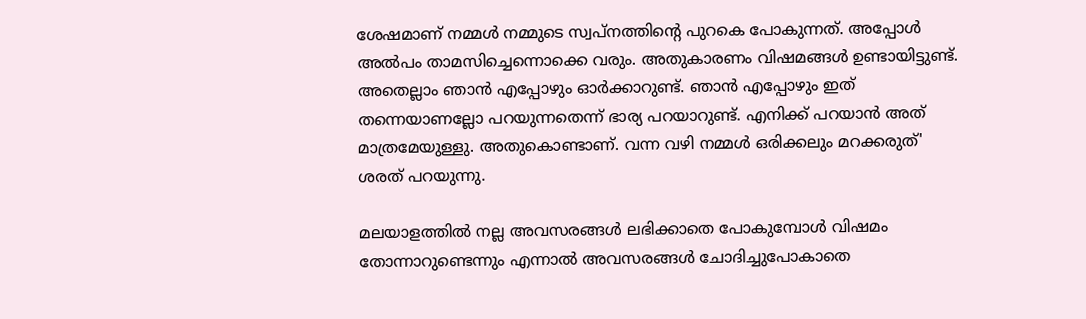ശേഷമാണ് നമ്മൾ നമ്മുടെ സ്വപ്നത്തിന്റെ പുറകെ പോകുന്നത്. അപ്പോൾ അൽപം താമസിച്ചെന്നൊക്കെ വരും. അതുകാരണം വിഷമങ്ങൾ ഉണ്ടായിട്ടുണ്ട്. അതെല്ലാം ഞാൻ എപ്പോഴും ഓർക്കാറുണ്ട്. ഞാൻ എപ്പോഴും ഇത് തന്നെയാണല്ലോ പറയുന്നതെന്ന് ഭാര്യ പറയാറുണ്ട്. എനിക്ക് പറയാൻ അത് മാത്രമേയുള്ളു. അതുകൊണ്ടാണ്. വന്ന വഴി നമ്മൾ ഒരിക്കലും മറക്കരുത്' ശരത് പറയുന്നു.

മലയാളത്തിൽ നല്ല അവസരങ്ങൾ ലഭിക്കാതെ പോകുമ്പോൾ വിഷമം തോന്നാറുണ്ടെന്നും എന്നാൽ അവസരങ്ങൾ ചോദിച്ചുപോകാതെ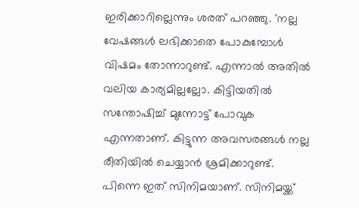ഇരിക്കാറില്ലെന്നും ശരത് പറഞ്ഞു. 'നല്ല വേഷങ്ങൾ ലഭിക്കാതെ പോകുമ്പോൾ വിഷമം തോന്നാറുണ്ട്. എന്നാൽ അതിൽ വലിയ കാര്യമില്ലല്ലോ. കിട്ടിയതിൽ സന്തോഷിച്ച് മുന്നോട്ട് പോവുക എന്നതാണ്. കിട്ടുന്ന അവസരങ്ങൾ നല്ല രീതിയിൽ ചെയ്യാൻ ശ്രമിക്കാറുണ്ട്. പിന്നെ ഇത് സിനിമയാണ്. സിനിമയ്ക്ക്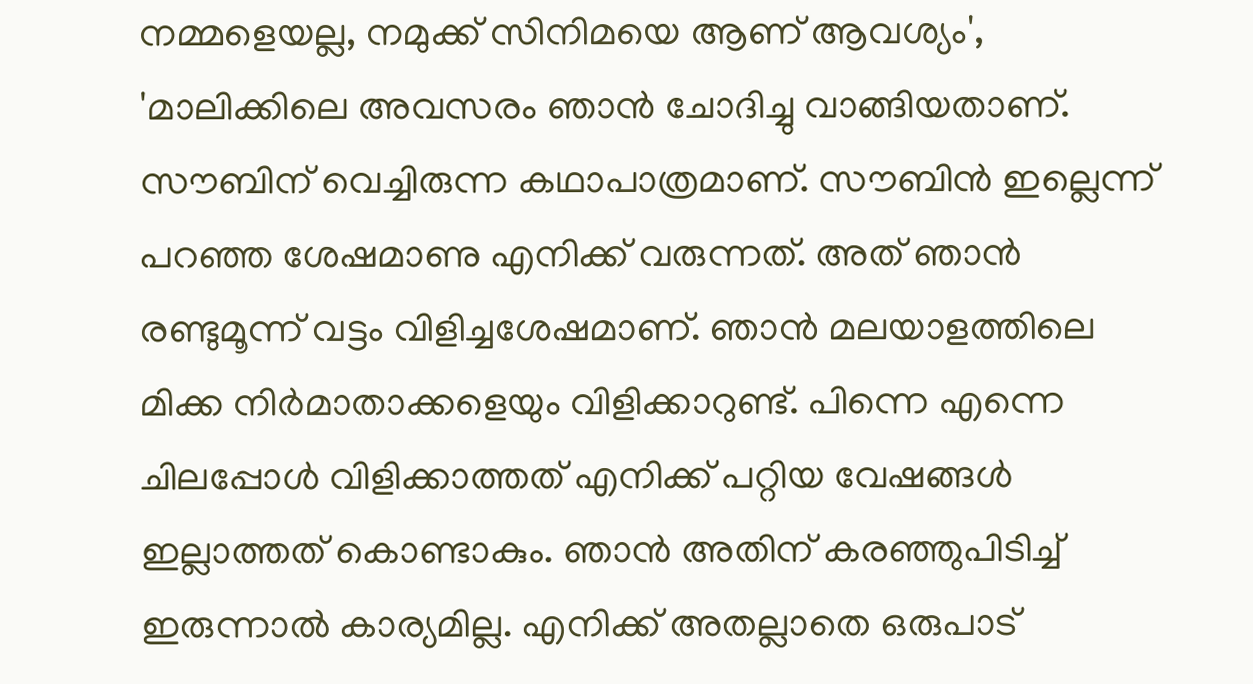നമ്മളെയല്ല, നമുക്ക് സിനിമയെ ആണ് ആവശ്യം',
'മാലിക്കിലെ അവസരം ഞാൻ ചോദിച്ചു വാങ്ങിയതാണ്. സൗബിന് വെച്ചിരുന്ന കഥാപാത്രമാണ്. സൗബിൻ ഇല്ലെന്ന് പറഞ്ഞ ശേഷമാണു എനിക്ക് വരുന്നത്. അത് ഞാൻ രണ്ടുമൂന്ന് വട്ടം വിളിച്ചശേഷമാണ്. ഞാൻ മലയാളത്തിലെ മിക്ക നിർമാതാക്കളെയും വിളിക്കാറുണ്ട്. പിന്നെ എന്നെ ചിലപ്പോൾ വിളിക്കാത്തത് എനിക്ക് പറ്റിയ വേഷങ്ങൾ ഇല്ലാത്തത് കൊണ്ടാകും. ഞാൻ അതിന് കരഞ്ഞുപിടിച്ച് ഇരുന്നാൽ കാര്യമില്ല. എനിക്ക് അതല്ലാതെ ഒരുപാട്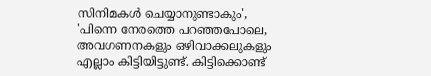സിനിമകൾ ചെയ്യാനുണ്ടാകും',
'പിന്നെ നേരത്തെ പറഞ്ഞപോലെ, അവഗണനകളും ഒഴിവാക്കലുകളും എല്ലാം കിട്ടിയിട്ടുണ്ട്. കിട്ടിക്കൊണ്ട്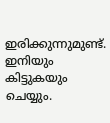ഇരിക്കുന്നുമുണ്ട്. ഇനിയും കിട്ടുകയും ചെയ്യും.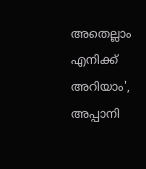അതെല്ലാം എനിക്ക് അറിയാം', അപ്പാനി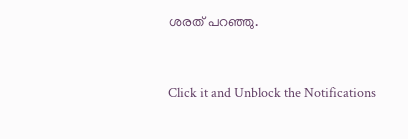ശരത് പറഞ്ഞു.


Click it and Unblock the Notifications